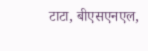टाटा, बीएसएनएल,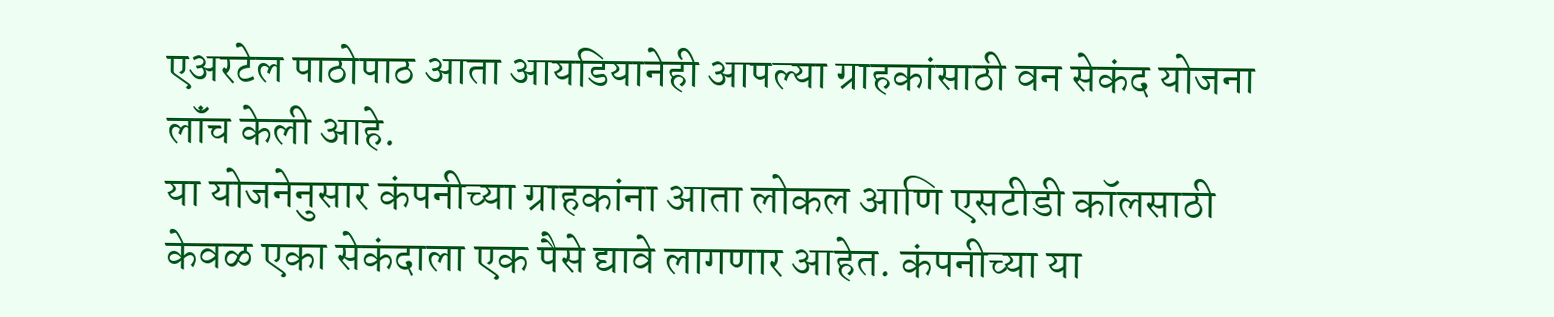एअरटेल पाठोपाठ आता आयडियानेही आपल्या ग्राहकांसाठी वन सेकंद योजना लॉंच केली आहे.
या योजनेनुसार कंपनीच्या ग्राहकांना आता लोकल आणि एसटीडी कॉलसाठी केवळ एका सेकंदाला एक पैसे द्यावे लागणार आहेत. कंपनीच्या या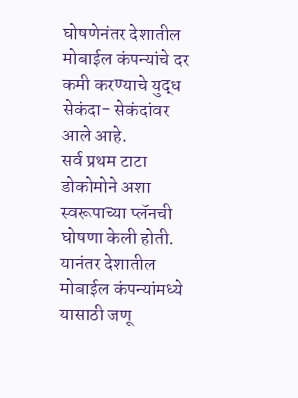घोषणेनंतर देशातील मोबाईल कंपन्यांचे दर कमी करण्याचे युद्ध सेकंदा- सेकंदांवर आले आहे.
सर्व प्रथम टाटा डोकोमोने अशा स्वरूपाच्या प्लॅनची घोषणा केली होती. यानंतर देशातील मोबाईल कंपन्यांमध्ये यासाठी जणू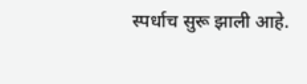स्पर्धाच सुरू झाली आहे.